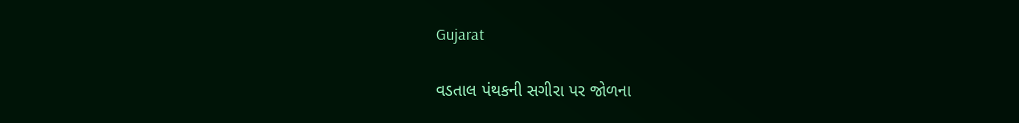Gujarat

વડતાલ પંથકની સગીરા પર જોળના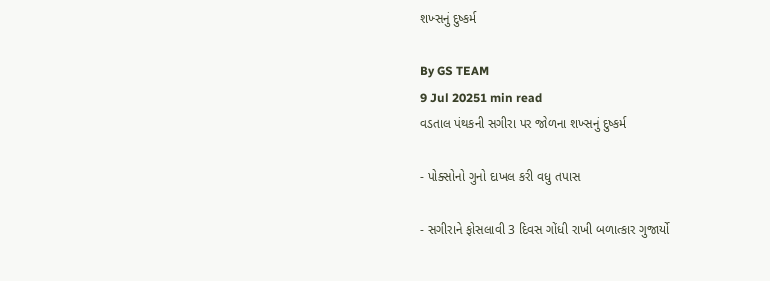શખ્સનું દુષ્કર્મ

By GS TEAM
9 Jul 20251 min read
વડતાલ પંથકની સગીરા પર જોળના શખ્સનું દુષ્કર્મ

- પોક્સોનો ગુનો દાખલ કરી વધુ તપાસ

- સગીરાને ફોસલાવી 3 દિવસ ગોંધી રાખી બળાત્કાર ગુજાર્યો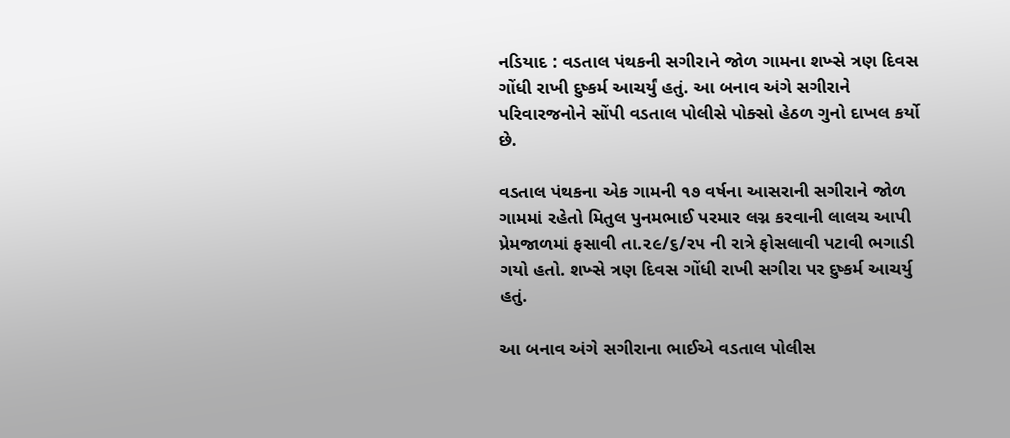નડિયાદ : વડતાલ પંથકની સગીરાને જોળ ગામના શખ્સે ત્રણ દિવસ ગોંધી રાખી દુષ્કર્મ આચર્યું હતું. આ બનાવ અંગે સગીરાને પરિવારજનોને સોંપી વડતાલ પોલીસે પોક્સો હેઠળ ગુનો દાખલ કર્યો છે.

વડતાલ પંથકના એક ગામની ૧૭ વર્ષના આસરાની સગીરાને જોળ ગામમાં રહેતો મિતુલ પુનમભાઈ પરમાર લગ્ન કરવાની લાલચ આપી પ્રેમજાળમાં ફસાવી તા.૨૯/૬/૨૫ ની રાત્રે ફોસલાવી પટાવી ભગાડી ગયો હતો. શખ્સે ત્રણ દિવસ ગોંધી રાખી સગીરા પર દુષ્કર્મ આચર્યુ હતું.

આ બનાવ અંગે સગીરાના ભાઈએ વડતાલ પોલીસ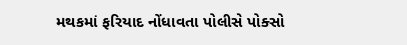મથકમાં ફરિયાદ નોંધાવતા પોલીસે પોક્સો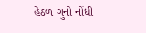હેઠળ ગુનો નોંધી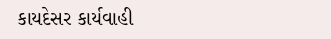કાયદેસર કાર્યવાહી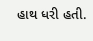હાથ ધરી હતી.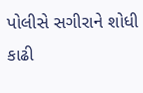પોલીસે સગીરાને શોધી કાઢી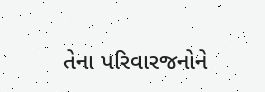તેના પરિવારજનોને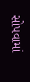સોપવામાં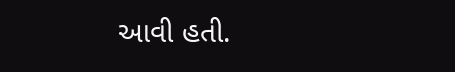આવી હતી.